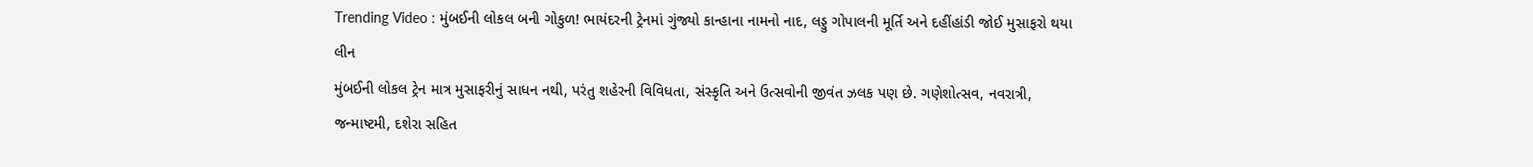Trending Video : મુંબઈની લોકલ બની ગોકુળ! ભાયંદરની ટ્રેનમાં ગુંજ્યો કાન્હાના નામનો નાદ, લડ્ડુ ગોપાલની મૂર્તિ અને દહીંહાંડી જોઈ મુસાફરો થયા લીન
મુંબઈની લોકલ ટ્રેન માત્ર મુસાફરીનું સાધન નથી, પરંતુ શહેરની વિવિધતા, સંસ્કૃતિ અને ઉત્સવોની જીવંત ઝલક પણ છે. ગણેશોત્સવ, નવરાત્રી, જન્માષ્ટમી, દશેરા સહિત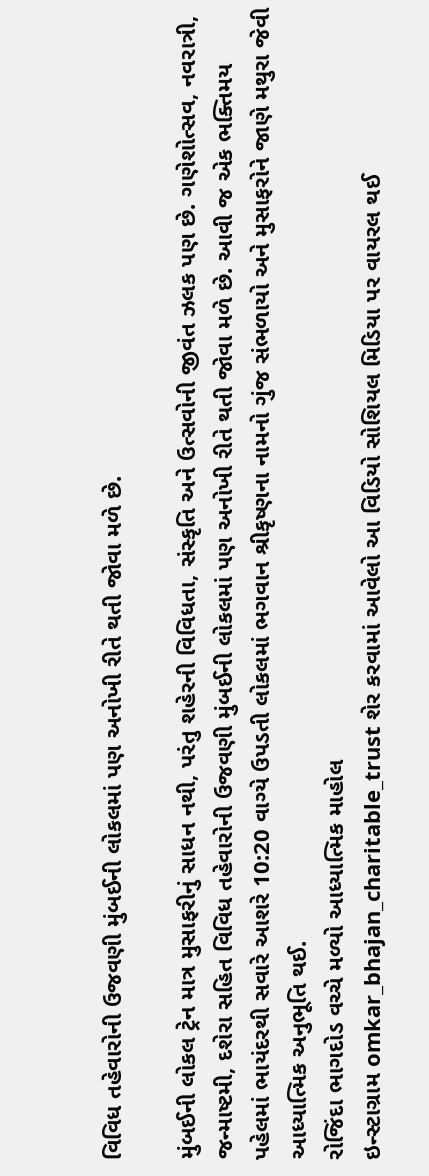વિવિધ તહેવારોની ઉજવણી મુંબઈની લોકલમાં પણ અનોખી રીતે થતી જોવા મળે છે.

મુંબઈની લોકલ ટ્રેન માત્ર મુસાફરીનું સાધન નથી, પરંતુ શહેરની વિવિધતા, સંસ્કૃતિ અને ઉત્સવોની જીવંત ઝલક પણ છે. ગણેશોત્સવ, નવરાત્રી, જન્માષ્ટમી, દશેરા સહિત વિવિધ તહેવારોની ઉજવણી મુંબઈની લોકલમાં પણ અનોખી રીતે થતી જોવા મળે છે. આવી જ એક ભક્તિમય પહેલમાં ભાયંદરથી સવારે આશરે 10:20 વાગ્યે ઉપડતી લોકલમાં ભગવાન શ્રીકૃષ્ણના નામનો ગુંજ સંભળાયો અને મુસાફરોને જાણે મથુરા જેવી આધ્યાત્મિક અનુભૂતિ થઈ.
રોજિંદા ભાગદોડ વચ્ચે મળ્યો આધ્યાત્મિક માહોલ
ઇન્સ્ટાગ્રામ omkar_bhajan_charitable_trust શેર કરવામાં આવેલો આ વિડિયો સોશિયલ મિડિયા પર વાયરલ થઈ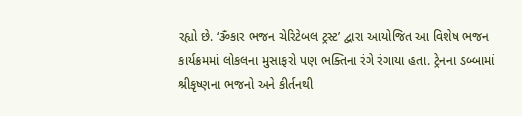રહ્યો છે. ‘ૐકાર ભજન ચેરિટેબલ ટ્રસ્ટ’ દ્વારા આયોજિત આ વિશેષ ભજન કાર્યક્રમમાં લોકલના મુસાફરો પણ ભક્તિના રંગે રંગાયા હતા. ટ્રેનના ડબ્બામાં શ્રીકૃષ્ણના ભજનો અને કીર્તનથી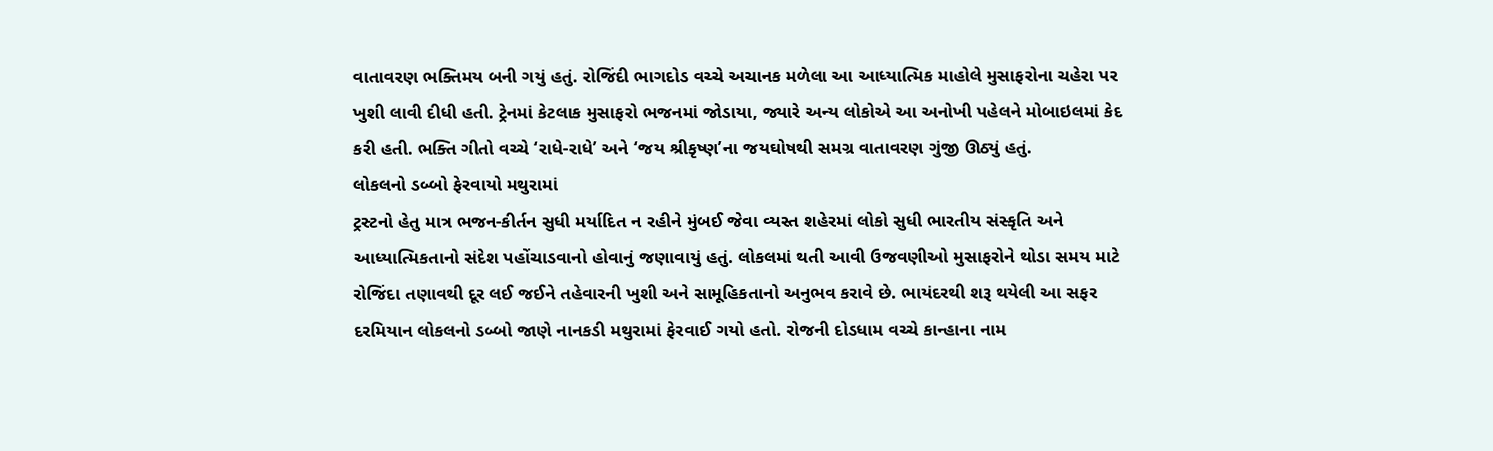વાતાવરણ ભક્તિમય બની ગયું હતું. રોજિંદી ભાગદોડ વચ્ચે અચાનક મળેલા આ આધ્યાત્મિક માહોલે મુસાફરોના ચહેરા પર ખુશી લાવી દીધી હતી. ટ્રેનમાં કેટલાક મુસાફરો ભજનમાં જોડાયા, જ્યારે અન્ય લોકોએ આ અનોખી પહેલને મોબાઇલમાં કેદ કરી હતી. ભક્તિ ગીતો વચ્ચે ‘રાધે-રાધે’ અને ‘જય શ્રીકૃષ્ણ’ના જયઘોષથી સમગ્ર વાતાવરણ ગુંજી ઊઠ્યું હતું.
લોકલનો ડબ્બો ફેરવાયો મથુરામાં
ટ્રસ્ટનો હેતુ માત્ર ભજન-કીર્તન સુધી મર્યાદિત ન રહીને મુંબઈ જેવા વ્યસ્ત શહેરમાં લોકો સુધી ભારતીય સંસ્કૃતિ અને આધ્યાત્મિકતાનો સંદેશ પહોંચાડવાનો હોવાનું જણાવાયું હતું. લોકલમાં થતી આવી ઉજવણીઓ મુસાફરોને થોડા સમય માટે રોજિંદા તણાવથી દૂર લઈ જઈને તહેવારની ખુશી અને સામૂહિકતાનો અનુભવ કરાવે છે. ભાયંદરથી શરૂ થયેલી આ સફર દરમિયાન લોકલનો ડબ્બો જાણે નાનકડી મથુરામાં ફેરવાઈ ગયો હતો. રોજની દોડધામ વચ્ચે કાન્હાના નામ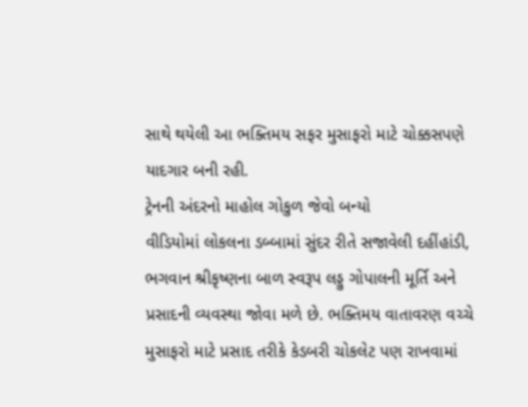સાથે થયેલી આ ભક્તિમય સફર મુસાફરો માટે ચોક્કસપણે યાદગાર બની રહી.
ટ્રેનની અંદરનો માહોલ ગોકુળ જેવો બન્યો
વીડિયોમાં લોકલના ડબ્બામાં સુંદર રીતે સજાવેલી દહીંહાંડી, ભગવાન શ્રીકૃષ્ણના બાળ સ્વરૂપ લડ્ડુ ગોપાલની મૂર્તિ અને પ્રસાદની વ્યવસ્થા જોવા મળે છે. ભક્તિમય વાતાવરણ વચ્ચે મુસાફરો માટે પ્રસાદ તરીકે કેડબરી ચોકલેટ પણ રાખવામાં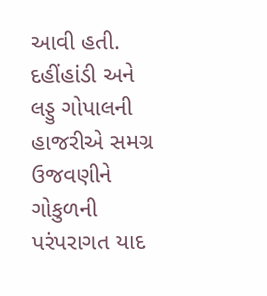આવી હતી. દહીંહાંડી અને લડ્ડુ ગોપાલની હાજરીએ સમગ્ર ઉજવણીને ગોકુળની પરંપરાગત યાદ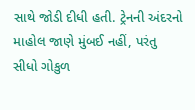સાથે જોડી દીધી હતી. ટ્રેનની અંદરનો માહોલ જાણે મુંબઈ નહીં, પરંતુ સીધો ગોકુળ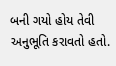બની ગયો હોય તેવી અનુભૂતિ કરાવતો હતો.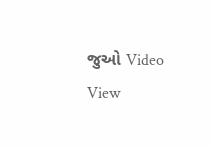જુઓ Video
View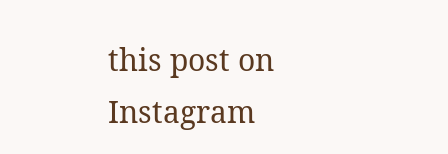this post on Instagram